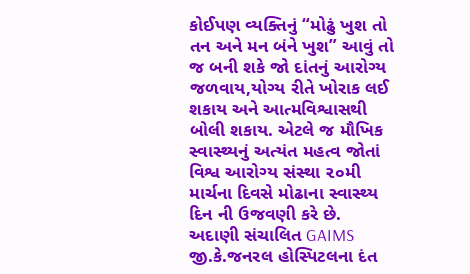કોઈપણ વ્યક્તિનું “મોઢું ખુશ તો તન અને મન બંને ખુશ” આવું તો જ બની શકે જો દાંતનું આરોગ્ય જળવાય,યોગ્ય રીતે ખોરાક લઈ શકાય અને આત્મવિશ્વાસથી બોલી શકાય. એટલે જ મૌખિક સ્વાસ્થ્યનું અત્યંત મહત્વ જોતાં વિશ્વ આરોગ્ય સંસ્થા ૨૦મી માર્ચના દિવસે મોઢાના સ્વાસ્થ્ય દિન ની ઉજવણી કરે છે.
અદાણી સંચાલિત GAIMS જી.કે.જનરલ હોસ્પિટલના દંત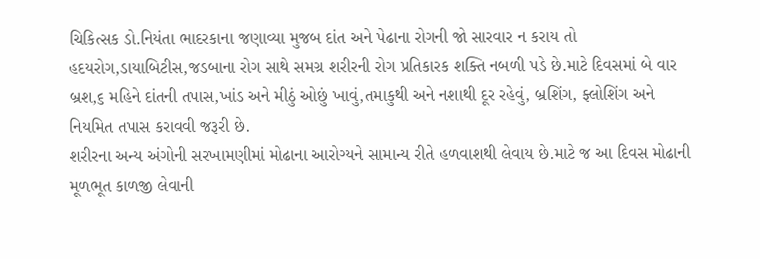ચિકિત્સક ડો.નિયંતા ભાદરકાના જણાવ્યા મુજબ દાંત અને પેઢાના રોગની જો સારવાર ન કરાય તો હદયરોગ,ડાયાબિટીસ,જડબાના રોગ સાથે સમગ્ર શરીરની રોગ પ્રતિકારક શક્તિ નબળી પડે છે.માટે દિવસમાં બે વાર બ્રશ,૬ મહિને દાંતની તપાસ,ખાંડ અને મીઠું ઓછું ખાવું,તમાકુથી અને નશાથી દૂર રહેવું, બ્રશિંગ, ફ્લોશિંગ અને નિયમિત તપાસ કરાવવી જરૂરી છે.
શરીરના અન્ય અંગોની સરખામણીમાં મોઢાના આરોગ્યને સામાન્ય રીતે હળવાશથી લેવાય છે.માટે જ આ દિવસ મોઢાની મૂળભૂત કાળજી લેવાની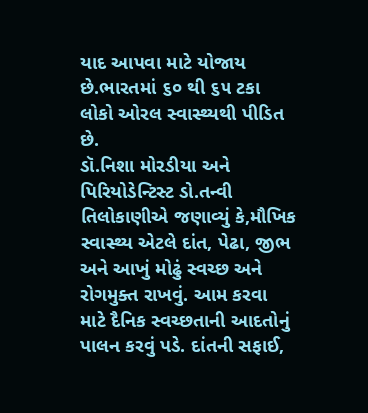યાદ આપવા માટે યોજાય છે.ભારતમાં ૬૦ થી ૬૫ ટકા લોકો ઓરલ સ્વાસ્થ્યથી પીડિત છે.
ડૉ.નિશા મોરડીયા અને પિરિયોડેન્ટિસ્ટ ડો.તન્વી તિલોકાણીએ જણાવ્યું કે,મૌખિક સ્વાસ્થ્ય એટલે દાંત, પેઢા, જીભ અને આખું મોઢું સ્વચ્છ અને રોગમુક્ત રાખવું. આમ કરવા માટે દૈનિક સ્વચ્છતાની આદતોનું પાલન કરવું પડે. દાંતની સફાઈ,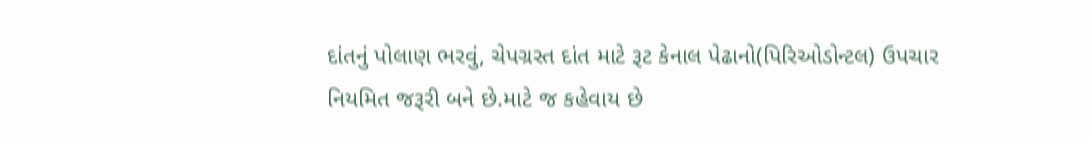દાંતનું પોલાણ ભરવું, ચેપગ્રસ્ત દાંત માટે રૂટ કેનાલ પેઢાનો(પિરિઓડોન્ટલ) ઉપચાર નિયમિત જરૂરી બને છે.માટે જ કહેવાય છે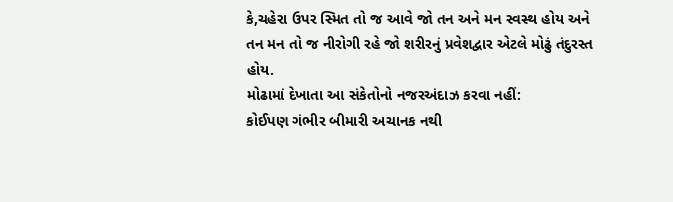કે,ચહેરા ઉપર સ્મિત તો જ આવે જો તન અને મન સ્વસ્થ હોય અને તન મન તો જ નીરોગી રહે જો શરીરનું પ્રવેશદ્વાર એટલે મોઢું તંદુરસ્ત હોય.
મોઢામાં દેખાતા આ સંકેતોનો નજરઅંદાઝ કરવા નહીં:
કોઈપણ ગંભીર બીમારી અચાનક નથી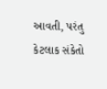આવતી, પરંતુ કેટલાક સંકેતો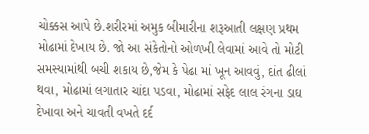ચોક્કસ આપે છે.શરીરમાં અમુક બીમારીના શરૂઆતી લક્ષણ પ્રથમ મોઢામાં દેખાય છે. જો આ સંકેતોનો ઓળખી લેવામાં આવે તો મોટી સમસ્યામાંથી બચી શકાય છે,જેમ કે પેઢા માં ખૂન આવવું, દાંત ઢીલાં થવા, મોઢામાં લગાતાર ચાંદા પડવા, મોઢામાં સફેદ લાલ રંગના ડાઘ દેખાવા અને ચાવતી વખતે દર્દ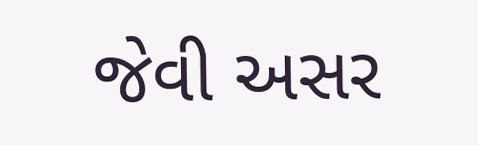જેવી અસર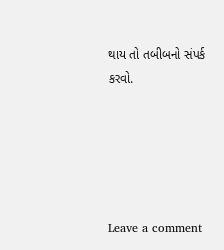થાય તો તબીબનો સંપર્ક કરવો.





Leave a comment